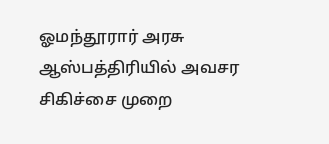ஓமந்தூரார் அரசு ஆஸ்பத்திரியில் அவசர சிகிச்சை முறை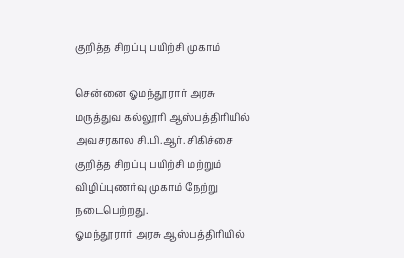குறித்த சிறப்பு பயிற்சி முகாம்

சென்னை ஓமந்தூரார் அரசு மருத்துவ கல்லூரி ஆஸ்பத்திரியில் அவசரகால சி.பி.ஆர். சிகிச்சை குறித்த சிறப்பு பயிற்சி மற்றும் விழிப்புணர்வு முகாம் நேற்று நடைபெற்றது.
ஓமந்தூரார் அரசு ஆஸ்பத்திரியில்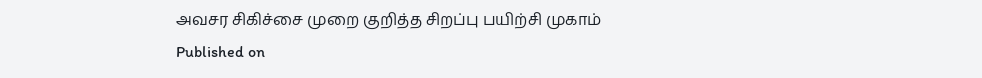அவசர சிகிச்சை முறை குறித்த சிறப்பு பயிற்சி முகாம்
Published on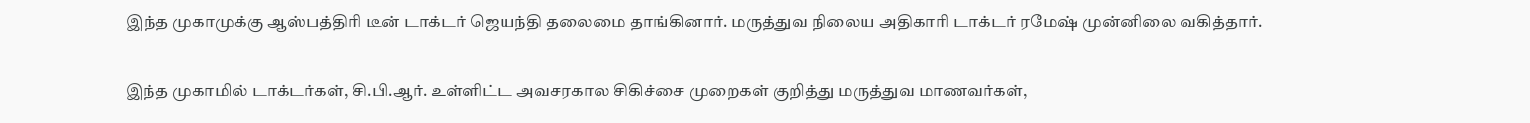இந்த முகாமுக்கு ஆஸ்பத்திரி டீன் டாக்டர் ஜெயந்தி தலைமை தாங்கினார். மருத்துவ நிலைய அதிகாரி டாக்டர் ரமேஷ் முன்னிலை வகித்தார்.

இந்த முகாமில் டாக்டர்கள், சி.பி.ஆர். உள்ளிட்ட அவசரகால சிகிச்சை முறைகள் குறித்து மருத்துவ மாணவர்கள்,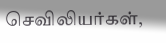செவிலியர்கள்,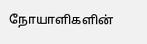நோயாளிகளின்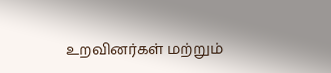உறவினர்கள் மற்றும்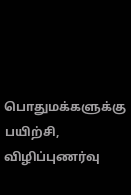பொதுமக்களுக்கு பயிற்சி, விழிப்புணர்வு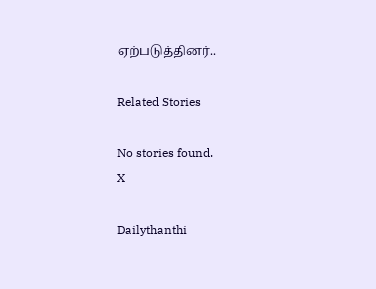ஏற்படுத்தினர்..

Related Stories

No stories found.
X

Dailythanthi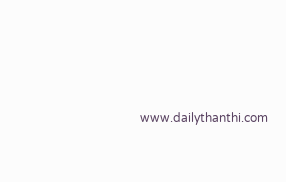www.dailythanthi.com